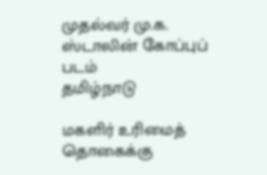முதல்வர் மு.க. ஸ்டாலின் கோப்புப் படம்
தமிழ்நாடு

மகளிர் உரிமைத் தொகைக்கு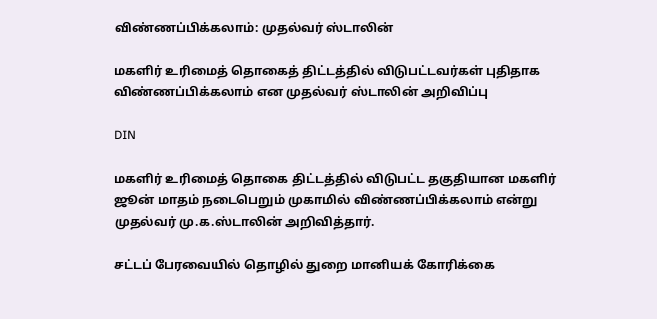விண்ணப்பிக்கலாம்: முதல்வர் ஸ்டாலின்

மகளிர் உரிமைத் தொகைத் திட்டத்தில் விடுபட்டவர்கள் புதிதாக விண்ணப்பிக்கலாம் என முதல்வர் ஸ்டாலின் அறிவிப்பு

DIN

மகளிர் உரிமைத் தொகை திட்டத்தில் விடுபட்ட தகுதியான மகளிர் ஜூன் மாதம் நடைபெறும் முகாமில் விண்ணப்பிக்கலாம் என்று முதல்வர் மு.க.ஸ்டாலின் அறிவித்தார்.

சட்டப் பேரவையில் தொழில் துறை மானியக் கோரிக்கை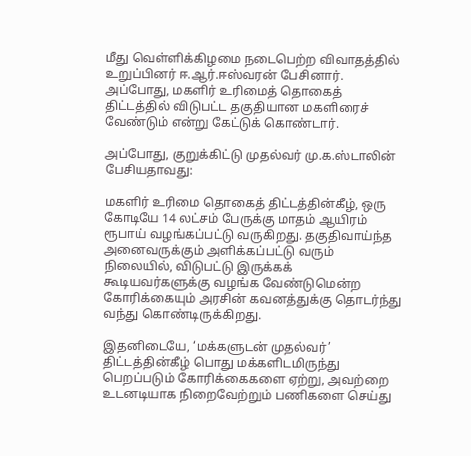மீது வெள்ளிக்கிழமை நடைபெற்ற விவாதத்தில் உறுப்பினர் ஈ.ஆர்.ஈஸ்வரன் பேசினார். அப்போது, மகளிர் உரிமைத் தொகைத் திட்டத்தில் விடுபட்ட தகுதியான மகளிரைச் வேண்டும் என்று கேட்டுக் கொண்டார்.

அப்போது, குறுக்கிட்டு முதல்வர் மு.க.ஸ்டாலின் பேசியதாவது:

மகளிர் உரிமை தொகைத் திட்டத்தின்கீழ், ஒரு கோடியே 14 லட்சம் பேருக்கு மாதம் ஆயிரம் ரூபாய் வழங்கப்பட்டு வருகிறது. தகுதிவாய்ந்த அனைவருக்கும் அளிக்கப்பட்டு வரும் நிலையில், விடுபட்டு இருக்கக் கூடியவர்களுக்கு வழங்க வேண்டுமென்ற கோரிக்கையும் அரசின் கவனத்துக்கு தொடர்ந்து வந்து கொண்டிருக்கிறது.

இதனிடையே, ‘மக்களுடன் முதல்வர்’ திட்டத்தின்கீழ் பொது மக்களிடமிருந்து பெறப்படும் கோரிக்கைகளை ஏற்று, அவற்றை உடனடியாக நிறைவேற்றும் பணிகளை செய்து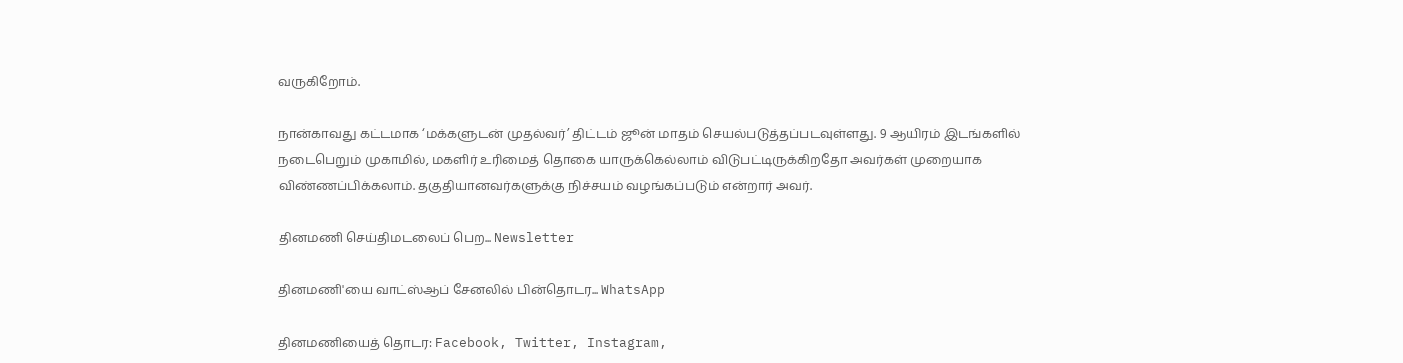வருகிறோம்.

நான்காவது கட்டமாக ‘மக்களுடன் முதல்வர்’ திட்டம் ஜூன் மாதம் செயல்படுத்தப்படவுள்ளது. 9 ஆயிரம் இடங்களில் நடைபெறும் முகாமில், மகளிர் உரிமைத் தொகை யாருக்கெல்லாம் விடுபட்டிருக்கிறதோ அவர்கள் முறையாக விண்ணப்பிக்கலாம். தகுதியானவர்களுக்கு நிச்சயம் வழங்கப்படும் என்றார் அவர்.

தினமணி செய்திமடலைப் பெற... Newsletter

தினமணி'யை வாட்ஸ்ஆப் சேனலில் பின்தொடர... WhatsApp

தினமணியைத் தொடர: Facebook, Twitter, Instagram,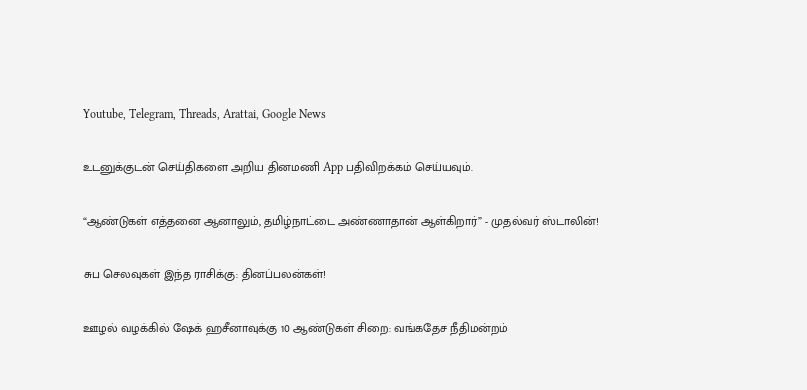Youtube, Telegram, Threads, Arattai, Google News

உடனுக்குடன் செய்திகளை அறிய தினமணி App பதிவிறக்கம் செய்யவும்.

“ஆண்டுகள் எத்தனை ஆனாலும், தமிழ்நாட்டை அண்ணாதான் ஆள்கிறார்” - முதல்வர் ஸ்டாலின்!

சுப செலவுகள் இந்த ராசிக்கு: தினப்பலன்கள்!

ஊழல் வழக்கில் ஷேக் ஹசீனாவுக்கு 10 ஆண்டுகள் சிறை: வங்கதேச நீதிமன்றம்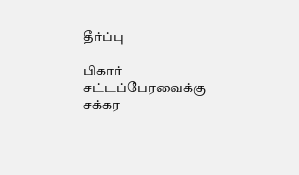தீர்ப்பு

பிகார் சட்டப்பேரவைக்கு சக்கர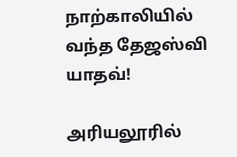நாற்காலியில் வந்த தேஜஸ்வி யாதவ்!

அரியலூரில்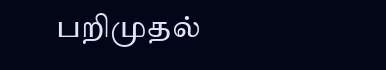பறிமுதல்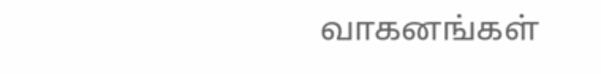வாகனங்கள்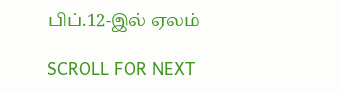பிப்.12-இல் ஏலம்

SCROLL FOR NEXT